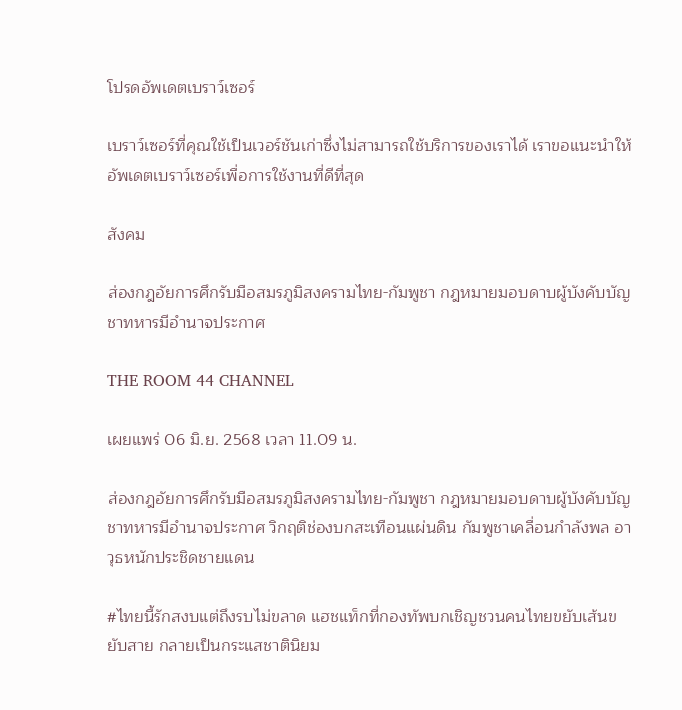โปรดอัพเดตเบราว์เซอร์

เบราว์เซอร์ที่คุณใช้เป็นเวอร์ชันเก่าซึ่งไม่สามารถใช้บริการของเราได้ เราขอแนะนำให้อัพเดตเบราว์เซอร์เพื่อการใช้งานที่ดีที่สุด

สังคม

ส่องกฎอัยการศึกรับมือสมรภูมิสงครามไทย-กัมพูชา กฎหมายมอบดาบผู้บังคับบัญชาทหารมีอำนาจประกาศ

THE ROOM 44 CHANNEL

เผยแพร่ 06 มิ.ย. 2568 เวลา 11.09 น.

ส่องกฎอัยการศึกรับมือสมรภูมิสงครามไทย-กัมพูชา กฎหมายมอบดาบผู้บังคับบัญชาทหารมีอำนาจประกาศ วิกฤติช่องบกสะเทือนแผ่นดิน กัมพูชาเคลื่อนกำลังพล อาวุธหนักประชิดชายแดน

#ไทยนี้รักสงบแต่ถึงรบไม่ขลาด แฮชแท็กที่กองทัพบกเชิญชวนคนไทยขยับเส้นขยับสาย กลายเป็นกระแสชาตินิยม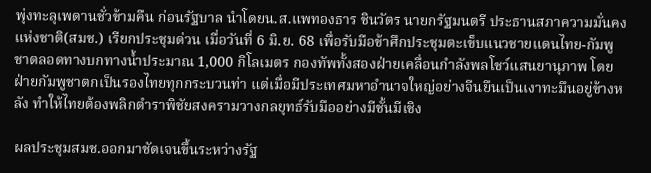พุ่งทะลุเพดานชั่วข้ามคืน ก่อนรัฐบาล นำโดยน.ส.แพทองธาร ชินวัตร นายกรัฐมนตรี ประธานสภาความมั่นคงแห่งชาติ(สมช.) เรียกประชุมด่วน เมื่อวันที่ 6 มิ.ย. 68 เพื่อรับมือข้าศึกประชุมตะเข็บแนวชายแดนไทย-กัมพูชาตลอดทางบกทางน้ำประมาณ 1,000 กิโลเมตร กองทัพทั้งสองฝ่ายเคลื่อนกำลังพลโชว์แสนยานุภาพ โดยฝ่ายกัมพูชาตกเป็นรองไทยทุกกระบวนท่า แต่เมื่อมีประเทศมหาอำนาจใหญ่อย่างจีนยืนเป็นเงาทะมึนอยู่ข้างหลัง ทำให้ไทยต้องพลิกตำราพิชัยสงครามวางกลยุทธ์รับมืออย่างมีชั้นมีเชิง

ผลประชุมสมช.ออกมาชัดเจนขึ้นระหว่างรัฐ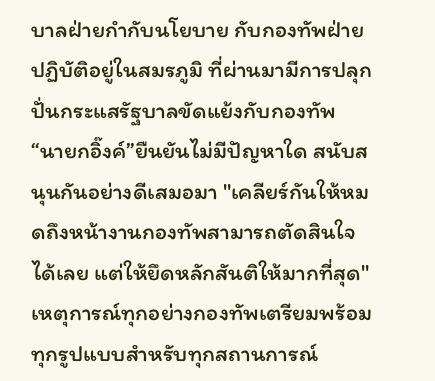บาลฝ่ายกำกับนโยบาย กับกองทัพฝ่ายปฏิบัติอยู่ในสมรภูมิ ที่ผ่านมามีการปลุกปั่นกระแสรัฐบาลขัดแย้งกับกองทัพ “นายกอิ๊งค์”ยืนยันไม่มีปัญหาใด สนับสนุนกันอย่างดีเสมอมา "เคลียร์กันให้หมดถึงหน้างานกองทัพสามารถตัดสินใจได้เลย แต่ให้ยึดหลักสันติให้มากที่สุด" เหตุการณ์ทุกอย่างกองทัพเตรียมพร้อมทุกรูปแบบสำหรับทุกสถานการณ์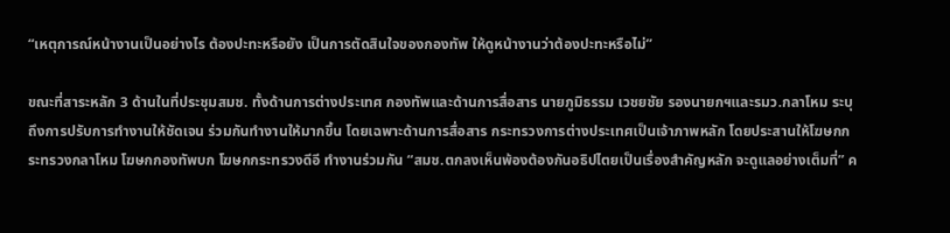“เหตุการณ์หน้างานเป็นอย่างไร ต้องปะทะหรือยัง เป็นการตัดสินใจของกองทัพ ให้ดูหน้างานว่าต้องปะทะหรือไม่”

ขณะที่สาระหลัก 3 ด้านในที่ประชุมสมช. ทั้งด้านการต่างประเทศ กองทัพและด้านการสื่อสาร นายภูมิธรรม เวชยชัย รองนายกฯและรมว.กลาโหม ระบุถึงการปรับการทำงานให้ชัดเจน ร่วมกันทำงานให้มากขึ้น โดยเฉพาะด้านการสื่อสาร กระทรวงการต่างประเทศเป็นเจ้าภาพหลัก โดยประสานให้โฆษกกระทรวงกลาโหม โฆษกกองทัพบก โฆษกกระทรวงดีอี ทำงานร่วมกัน “สมช.ตกลงเห็นพ้องต้องกันอธิปไตยเป็นเรื่องสำคัญหลัก จะดูแลอย่างเต็มที่” ค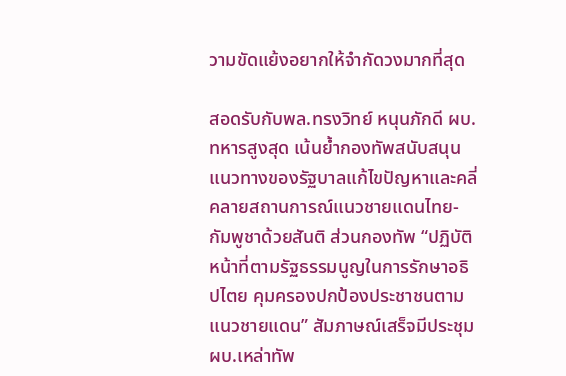วามขัดแย้งอยากให้จำกัดวงมากที่สุด

สอดรับกับพล.ทรงวิทย์ หนุนภักดี ผบ.ทหารสูงสุด เน้นย้ำกองทัพสนับสนุนแนวทางของรัฐบาลแก้ไขปัญหาและคลี่คลายสถานการณ์แนวชายแดนไทย-กัมพูชาด้วยสันติ ส่วนกองทัพ “ปฏิบัติหน้าที่ตามรัฐธรรมนูญในการรักษาอธิปไตย คุมครองปกป้องประชาชนตามแนวชายแดน” สัมภาษณ์เสร็จมีประชุมผบ.เหล่าทัพ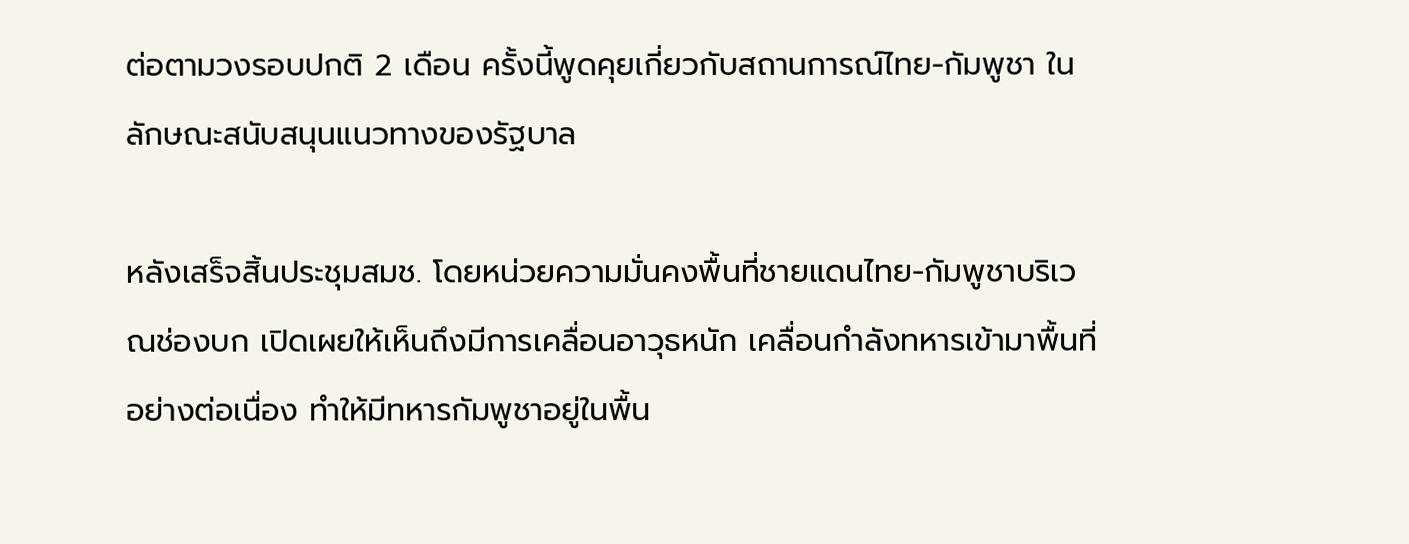ต่อตามวงรอบปกติ 2 เดือน ครั้งนี้พูดคุยเกี่ยวกับสถานการณ์ไทย-กัมพูชา ในลักษณะสนับสนุนแนวทางของรัฐบาล

หลังเสร็จสิ้นประชุมสมช. โดยหน่วยความมั่นคงพื้นที่ชายแดนไทย-กัมพูชาบริเวณช่องบก เปิดเผยให้เห็นถึงมีการเคลื่อนอาวุธหนัก เคลื่อนกำลังทหารเข้ามาพื้นที่อย่างต่อเนื่อง ทำให้มีทหารกัมพูชาอยู่ในพื้น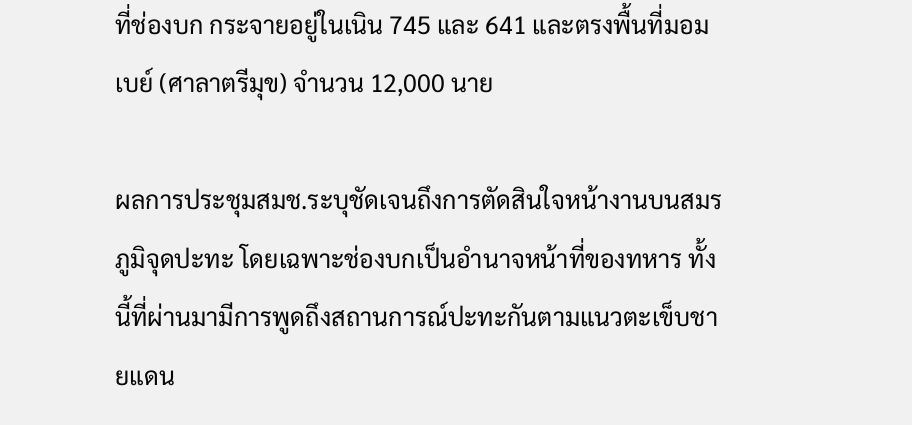ที่ช่องบก กระจายอยู่ในเนิน 745 และ 641 และตรงพื้นที่มอมเบย์ (ศาลาตรีมุข) จำนวน 12,000 นาย

ผลการประชุมสมช.ระบุชัดเจนถึงการตัดสินใจหน้างานบนสมรภูมิจุดปะทะ โดยเฉพาะช่องบกเป็นอำนาจหน้าที่ของทหาร ทั้งนี้ที่ผ่านมามีการพูดถึงสถานการณ์ปะทะกันตามแนวตะเข็บชายแดน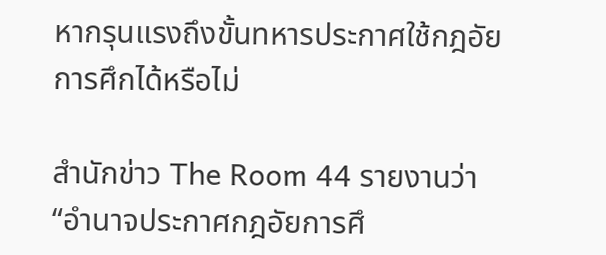หากรุนแรงถึงขั้นทหารประกาศใช้กฎอัยการศึกได้หรือไม่

สำนักข่าว The Room 44 รายงานว่า “อำนาจประกาศกฎอัยการศึ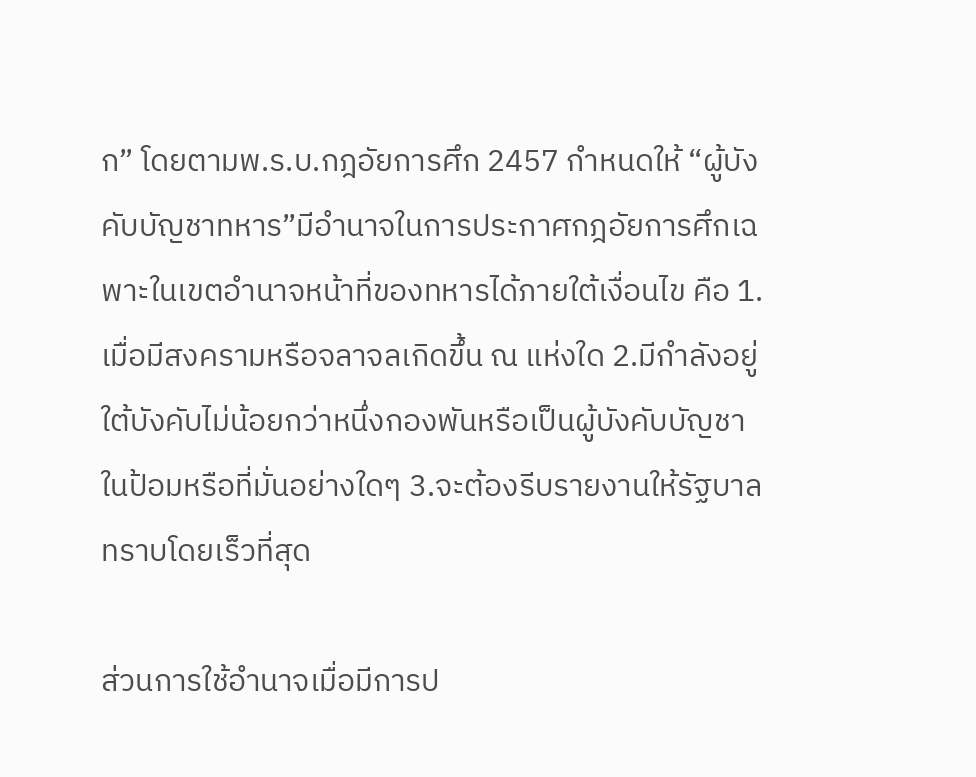ก” โดยตามพ.ร.บ.กฎอัยการศึก 2457 กำหนดให้ “ผู้บังคับบัญชาทหาร”มีอำนาจในการประกาศกฎอัยการศึกเฉพาะในเขตอำนาจหน้าที่ของทหารได้ภายใต้เงื่อนไข คือ 1.เมื่อมีสงครามหรือจลาจลเกิดขึ้น ณ แห่งใด 2.มีกำลังอยู่ใต้บังคับไม่น้อยกว่าหนึ่งกองพันหรือเป็นผู้บังคับบัญชาในป้อมหรือที่มั่นอย่างใดๆ 3.จะต้องรีบรายงานให้รัฐบาลทราบโดยเร็วที่สุด

ส่วนการใช้อำนาจเมื่อมีการป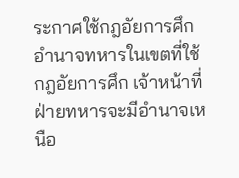ระกาศใช้กฎอัยการศึก อำนาจทหารในเขตที่ใช้กฎอัยการศึก เจ้าหน้าที่ฝ่ายทหารจะมีอำนาจเหนือ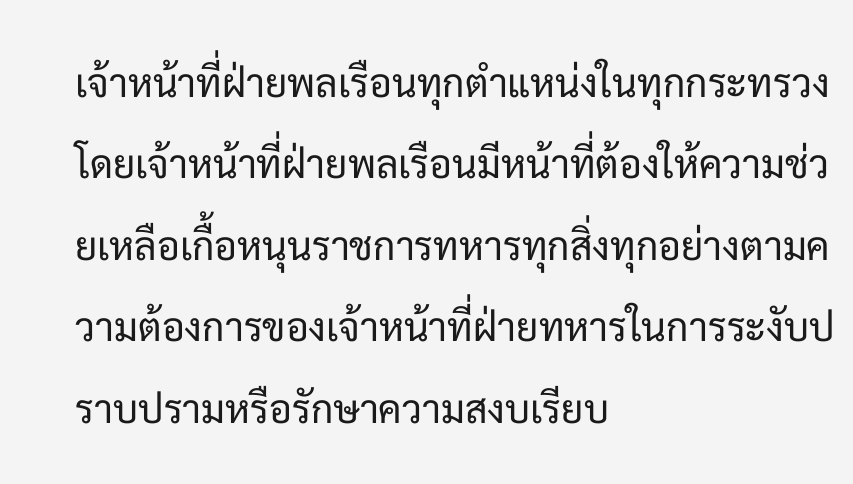เจ้าหน้าที่ฝ่ายพลเรือนทุกตำแหน่งในทุกกระทรวง โดยเจ้าหน้าที่ฝ่ายพลเรือนมีหน้าที่ต้องให้ความช่วยเหลือเกื้อหนุนราชการทหารทุกสิ่งทุกอย่างตามความต้องการของเจ้าหน้าที่ฝ่ายทหารในการระงับปราบปรามหรือรักษาความสงบเรียบ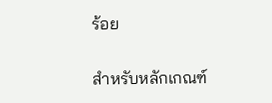ร้อย

สำหรับหลักเกณฑ์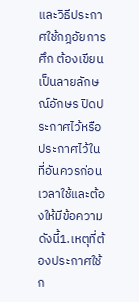และวิธีประกาศใช้กฎอัยการศึก ต้องเขียนเป็นลายลักษณ์อักษร ปิดประกาศไว้หรือประกาศไว้ในที่อันควรก่อนเวลาใช้และต้องให้มีข้อความดังนี้1.เหตุที่ต้องประกาศใช้ก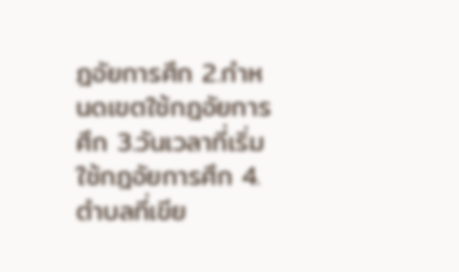ฎอัยการศึก 2.กำหนดเขตใช้กฎอัยการศึก 3.วันเวลาที่เริ่มใช้กฎอัยการศึก 4.ตำบลที่เขีย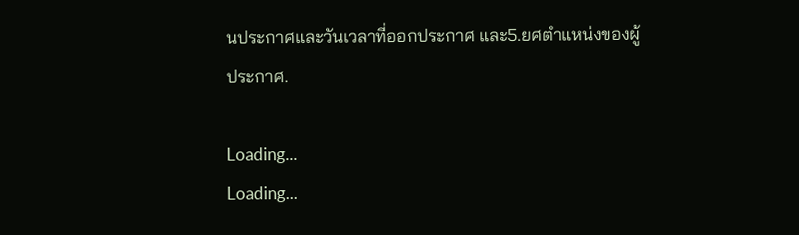นประกาศและวันเวลาที่ออกประกาศ และ5.ยศตำแหน่งของผู้ประกาศ.

Loading...
Loading...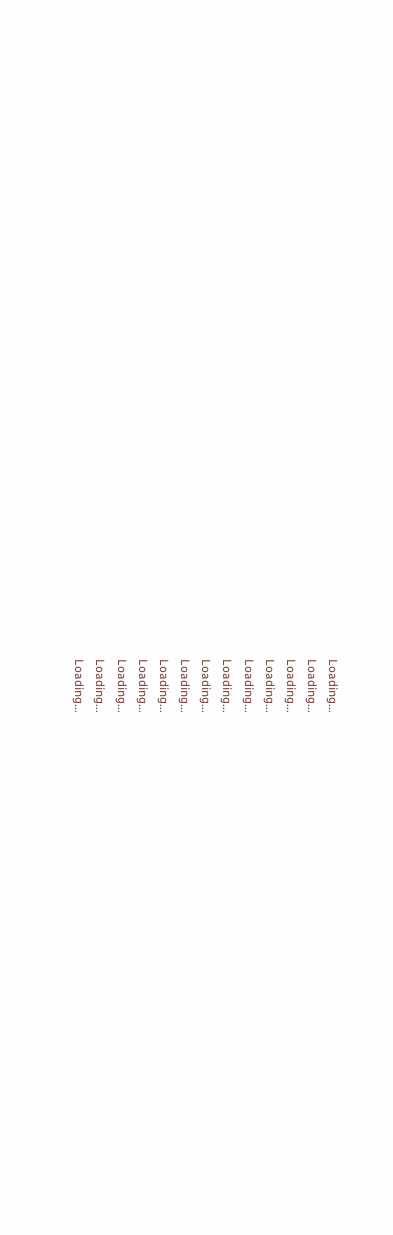Loading...
Loading...
Loading...
Loading...
Loading...
Loading...
Loading...
Loading...
Loading...
Loading...
Loading...
Loading...
Loading...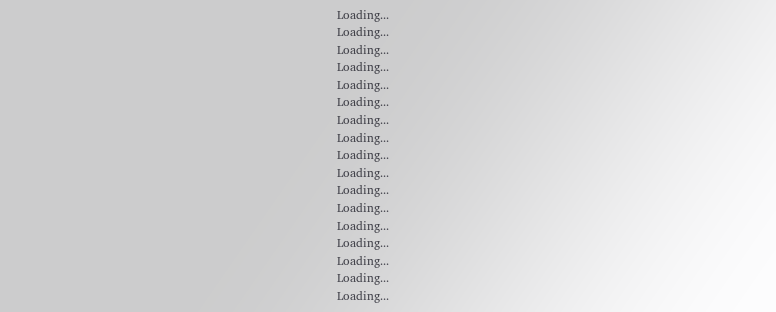Loading...
Loading...
Loading...
Loading...
Loading...
Loading...
Loading...
Loading...
Loading...
Loading...
Loading...
Loading...
Loading...
Loading...
Loading...
Loading...
Loading...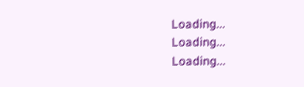Loading...
Loading...
Loading...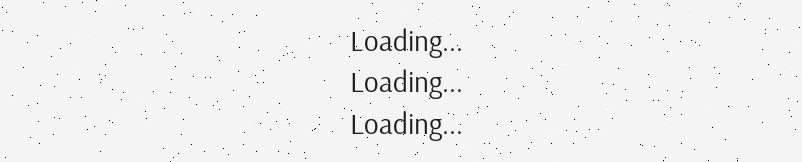Loading...
Loading...
Loading...